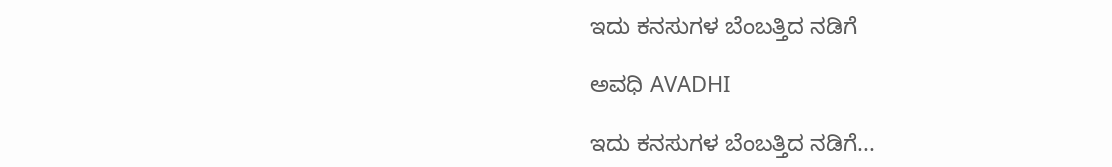ಇದು ಕನಸುಗಳ ಬೆಂಬತ್ತಿದ ನಡಿಗೆ‍

ಅವಧಿ AVADHI

ಇದು ಕನಸುಗಳ ಬೆಂಬತ್ತಿದ ನಡಿಗೆ...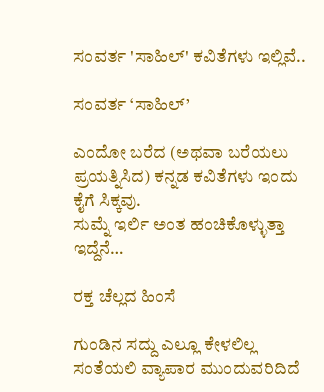ಸಂವರ್ತ 'ಸಾಹಿಲ್' ಕವಿತೆಗಳು ಇಲ್ಲಿವೆ..

ಸಂವರ್ತ ‘ಸಾಹಿಲ್’

ಎಂದೋ ಬರೆದ (ಅಥವಾ ಬರೆಯಲು ಪ್ರಯತ್ನಿಸಿದ) ಕನ್ನಡ ಕವಿತೆಗಳು ಇಂದು ಕೈಗೆ ಸಿಕ್ಕವು.
ಸುಮ್ನೆ ಇರ್ಲಿ ಅಂತ ಹಂಚಿಕೊಳ್ಳುತ್ತಾ ಇದ್ದೆನೆ…

ರಕ್ತ ಚೆಲ್ಲದ ಹಿಂಸೆ

ಗುಂಡಿನ ಸದ್ದು ಎಲ್ಲೂ ಕೇಳಲಿಲ್ಲ
ಸಂತೆಯಲಿ ವ್ಯಾಪಾರ ಮುಂದುವರಿದಿದೆ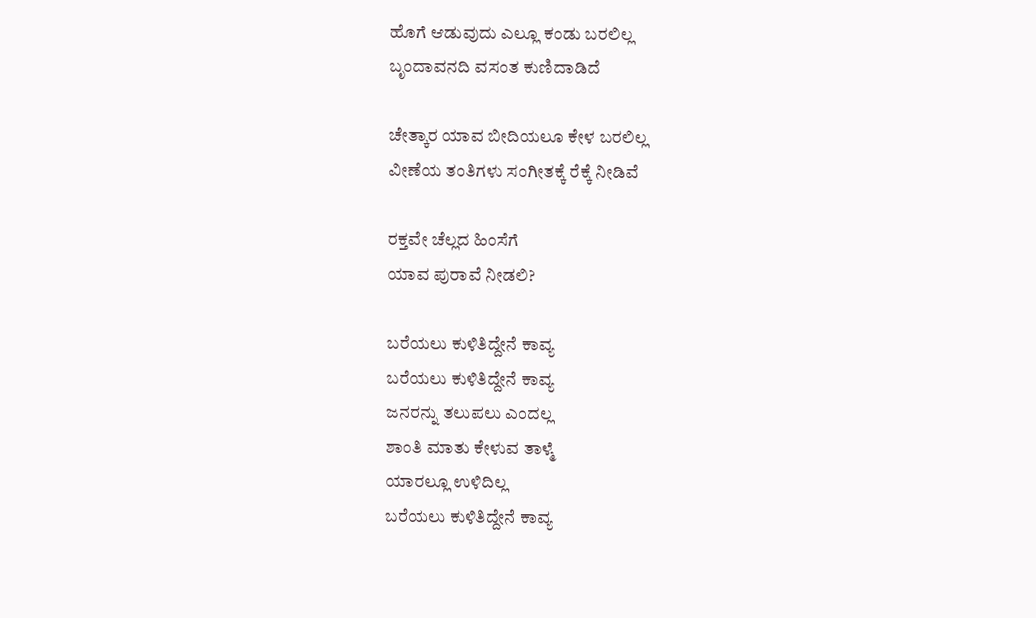ಹೊಗೆ ಆಡುವುದು ಎಲ್ಲೂ ಕಂಡು ಬರಲಿಲ್ಲ
ಬೃಂದಾವನದಿ ವಸಂತ ಕುಣಿದಾಡಿದೆ

ಚೇತ್ಕಾರ ಯಾವ ಬೀದಿಯಲೂ ಕೇಳ ಬರಲಿಲ್ಲ
ವೀಣೆಯ ತಂತಿಗಳು ಸಂಗೀತಕ್ಕೆ ರೆಕ್ಕೆ ನೀಡಿವೆ

ರಕ್ತವೇ ಚೆಲ್ಲದ ಹಿಂಸೆಗೆ
ಯಾವ ಪುರಾವೆ ನೀಡಲಿ?

ಬರೆಯಲು ಕುಳಿತಿದ್ದೇನೆ ಕಾವ್ಯ
ಬರೆಯಲು ಕುಳಿತಿದ್ದೇನೆ ಕಾವ್ಯ
ಜನರನ್ನು ತಲುಪಲು ಎಂದಲ್ಲ
ಶಾಂತಿ ಮಾತು ಕೇಳುವ ತಾಳ್ಮೆ
ಯಾರಲ್ಲೂ ಉಳಿದಿಲ್ಲ
ಬರೆಯಲು ಕುಳಿತಿದ್ದೇನೆ ಕಾವ್ಯ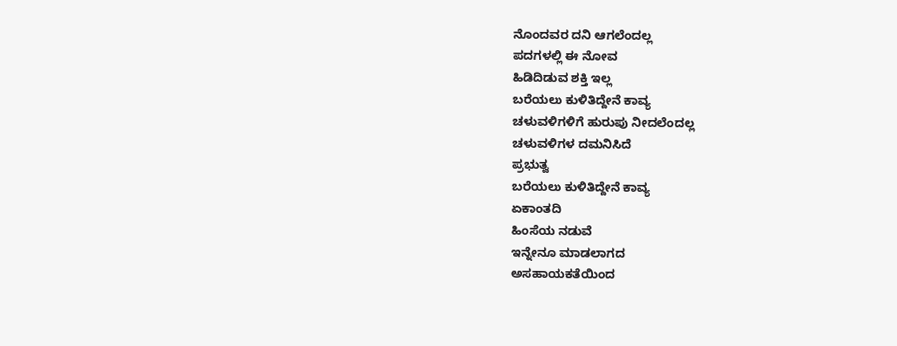ನೊಂದವರ ದನಿ ಆಗಲೆಂದಲ್ಲ
ಪದಗಳಲ್ಲಿ ಈ ನೋವ
ಹಿಡಿದಿಡುವ ಶಕ್ತಿ ಇಲ್ಲ
ಬರೆಯಲು ಕುಳಿತಿದ್ದೇನೆ ಕಾವ್ಯ
ಚಳುವಳಿಗಳಿಗೆ ಹುರುಪು ನೀದಲೆಂದಲ್ಲ
ಚಳುವಳಿಗಳ ದಮನಿಸಿದೆ
ಪ್ರಭುತ್ವ
ಬರೆಯಲು ಕುಳಿತಿದ್ದೇನೆ ಕಾವ್ಯ
ಏಕಾಂತದಿ
ಹಿಂಸೆಯ ನಡುವೆ
ಇನ್ನೇನೂ ಮಾಡಲಾಗದ
ಅಸಹಾಯಕತೆಯಿಂದ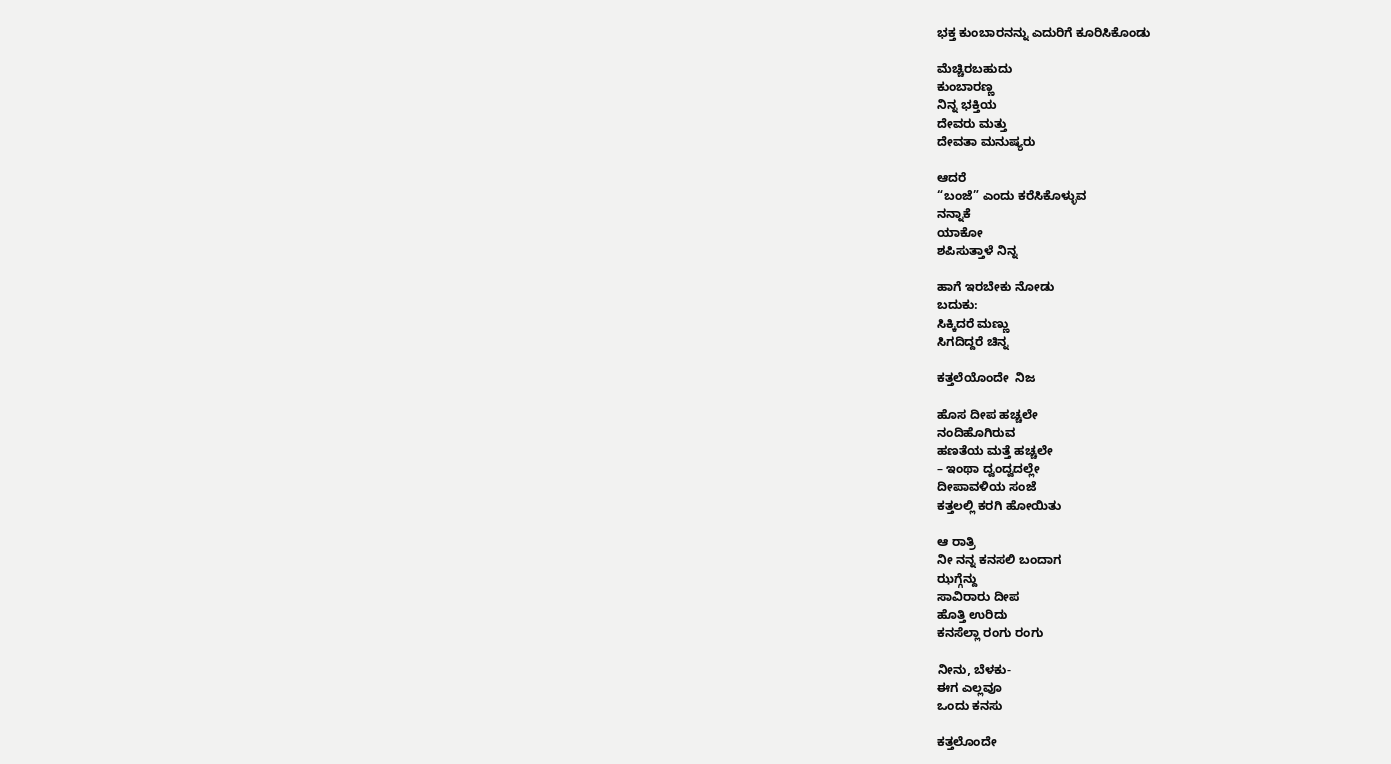ಭಕ್ತ ಕುಂಬಾರನನ್ನು ಎದುರಿಗೆ ಕೂರಿಸಿಕೊಂಡು

ಮೆಚ್ಚಿರಬಹುದು
ಕುಂಬಾರಣ್ಣ
ನಿನ್ನ ಭಕ್ತಿಯ
ದೇವರು ಮತ್ತು
ದೇವತಾ ಮನುಷ್ಯರು

ಆದರೆ
“ಬಂಜೆ” ಎಂದು ಕರೆಸಿಕೊಳ್ಳುವ
ನನ್ನಾಕೆ
ಯಾಕೋ
ಶಪಿಸುತ್ತಾಳೆ ನಿನ್ನ

ಹಾಗೆ ಇರಬೇಕು ನೋಡು
ಬದುಕು:
ಸಿಕ್ಕಿದರೆ ಮಣ್ಣು
ಸಿಗದಿದ್ದರೆ ಚಿನ್ನ

ಕತ್ತಲೆಯೊಂದೇ  ನಿಜ

ಹೊಸ ದೀಪ ಹಚ್ಚಲೇ
ನಂದಿಹೊಗಿರುವ
ಹಣತೆಯ ಮತ್ತೆ ಹಚ್ಚಲೇ
– ಇಂಥಾ ದ್ವಂದ್ವದಲ್ಲೇ
ದೀಪಾವಳಿಯ ಸಂಜೆ
ಕತ್ತಲಲ್ಲಿ ಕರಗಿ ಹೋಯಿತು

ಆ ರಾತ್ರಿ
ನೀ ನನ್ನ ಕನಸಲಿ ಬಂದಾಗ
ಝಗ್ಗೆನ್ದು
ಸಾವಿರಾರು ದೀಪ
ಹೊತ್ತಿ ಉರಿದು
ಕನಸೆಲ್ಲಾ ರಂಗು ರಂಗು

ನೀನು, ಬೆಳಕು-
ಈಗ ಎಲ್ಲವೂ
ಒಂದು ಕನಸು

ಕತ್ತಲೊಂದೇ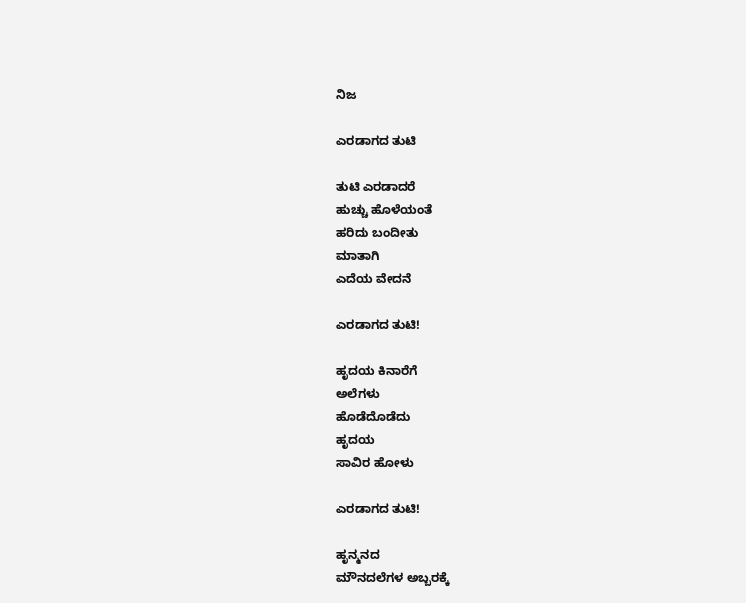ನಿಜ

ಎರಡಾಗದ ತುಟಿ

ತುಟಿ ಎರಡಾದರೆ
ಹುಚ್ಚು ಹೊಳೆಯಂತೆ
ಹರಿದು ಬಂದೀತು
ಮಾತಾಗಿ
ಎದೆಯ ವೇದನೆ

ಎರಡಾಗದ ತುಟಿ!

ಹೃದಯ ಕಿನಾರೆಗೆ
ಅಲೆಗಳು
ಹೊಡೆದೊಡೆದು
ಹೃದಯ
ಸಾವಿರ ಹೋಳು

ಎರಡಾಗದ ತುಟಿ!

ಹೃನ್ಮನದ
ಮೌನದಲೆಗಳ ಅಬ್ಬರಕ್ಕೆ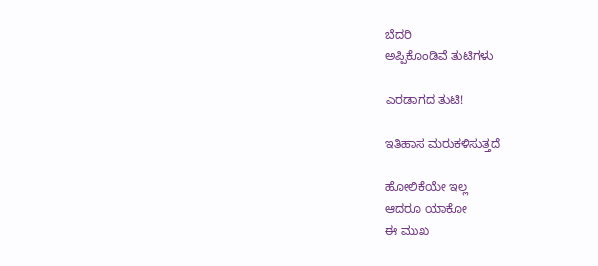ಬೆದರಿ
ಅಪ್ಪಿಕೊಂಡಿವೆ ತುಟಿಗಳು

ಎರಡಾಗದ ತುಟಿ!

ಇತಿಹಾಸ ಮರುಕಳಿಸುತ್ತದೆ

ಹೋಲಿಕೆಯೇ ಇಲ್ಲ
ಆದರೂ ಯಾಕೋ
ಈ ಮುಖ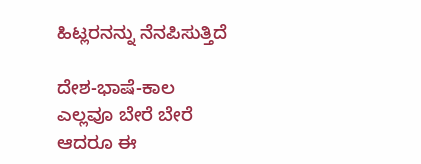ಹಿಟ್ಲರನನ್ನು ನೆನಪಿಸುತ್ತಿದೆ

ದೇಶ-ಭಾಷೆ-ಕಾಲ
ಎಲ್ಲವೂ ಬೇರೆ ಬೇರೆ
ಆದರೂ ಈ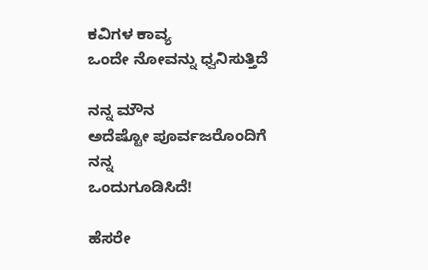ಕವಿಗಳ ಕಾವ್ಯ
ಒಂದೇ ನೋವನ್ನು ಧ್ವನಿಸುತ್ತಿದೆ

ನನ್ನ ಮೌನ
ಅದೆಷ್ಟೋ ಪೂರ್ವಜರೊಂದಿಗೆ
ನನ್ನ
ಒಂದುಗೂಡಿಸಿದೆ!

ಹೆಸರೇ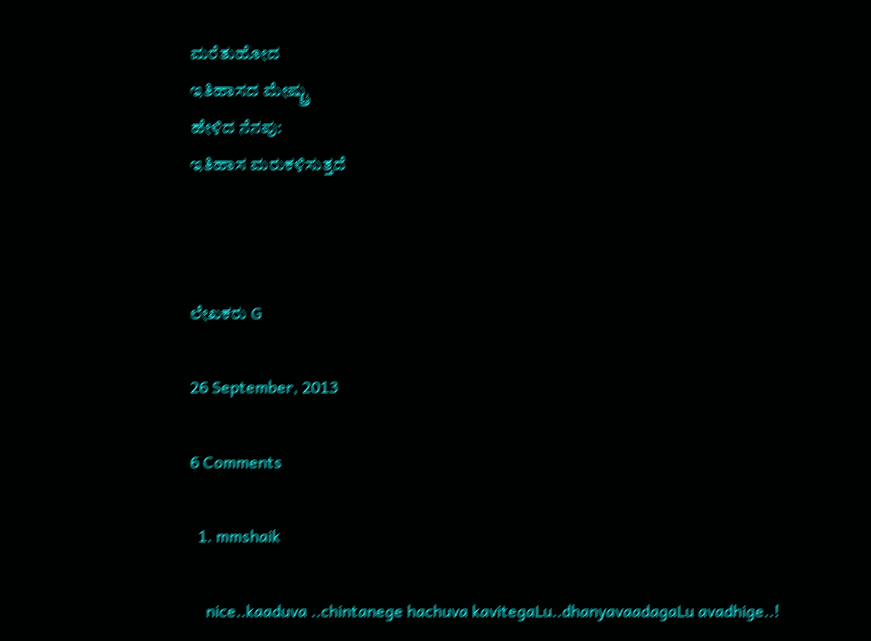ಮರೆತುಹೋದ
ಇತಿಹಾಸದ ಮೇಷ್ಟ್ರು
ಹೇಳಿದ ನೆನಪು:
ಇತಿಹಾಸ ಮರುಕಳಿಸುತ್ತದೆ



ಲೇಖಕರು G

26 September, 2013

6 Comments

  1. mmshaik

    nice..kaaduva ..chintanege hachuva kavitegaLu..dhanyavaadagaLu avadhige..!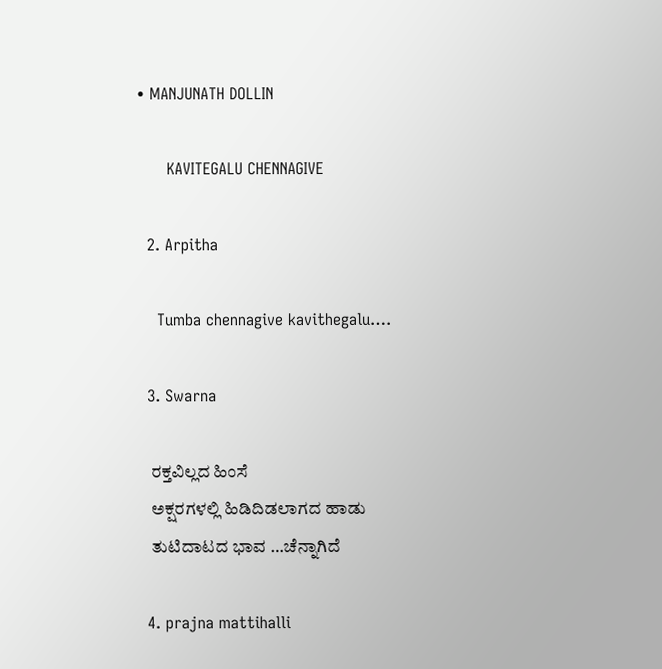• MANJUNATH DOLLIN

      KAVITEGALU CHENNAGIVE

  2. Arpitha

    Tumba chennagive kavithegalu….

  3. Swarna

    ರಕ್ತವಿಲ್ಲದ ಹಿಂಸೆ
    ಅಕ್ಷರಗಳಲ್ಲಿ ಹಿಡಿದಿಡಲಾಗದ ಹಾಡು
    ತುಟಿದಾಟದ ಭಾವ …ಚೆನ್ನಾಗಿದೆ

  4. prajna mattihalli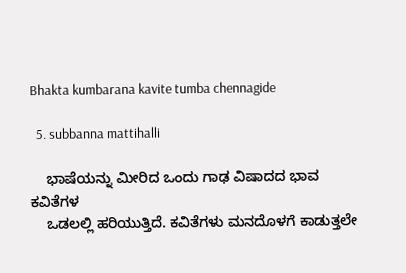Bhakta kumbarana kavite tumba chennagide

  5. subbanna mattihalli

    ಭಾಷೆಯನ್ನು ಮೀರಿದ ಒಂದು ಗಾಢ ವಿಷಾದದ ಭಾವ ಕವಿತೆಗಳ
    ಒಡಲಲ್ಲಿ ಹರಿಯುತ್ತಿದೆ. ಕವಿತೆಗಳು ಮನದೊಳಗೆ ಕಾಡುತ್ತಲೇ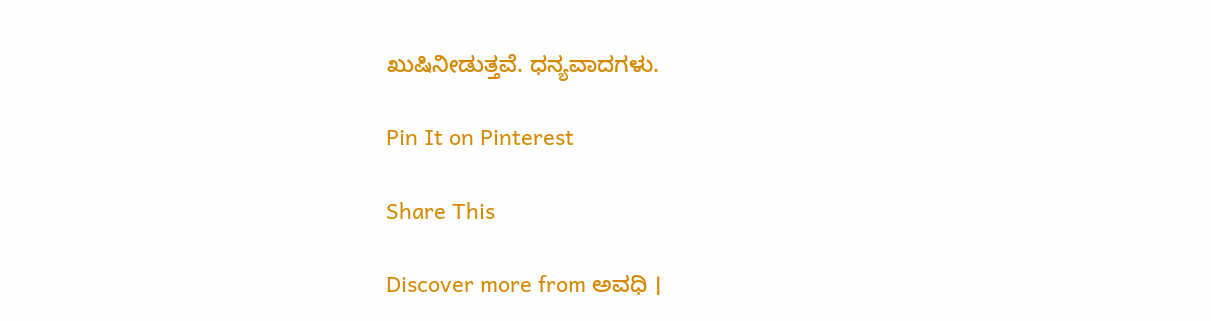ಖುಷಿನೀಡುತ್ತವೆ. ಧನ್ಯವಾದಗಳು.

Pin It on Pinterest

Share This

Discover more from ಅವಧಿ ।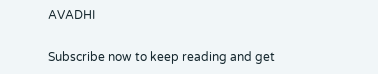AVADHI

Subscribe now to keep reading and get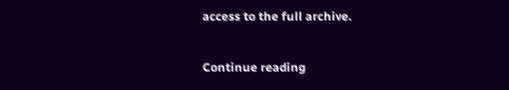access to the full archive.

Continue reading